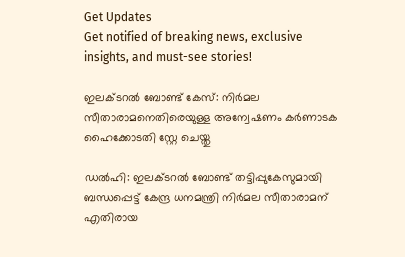Get Updates
Get notified of breaking news, exclusive insights, and must-see stories!

ഇലക്ടറൽ ബോണ്ട് കേസ്: നിർമല സീതാരാമനെതിരെയുള്ള അന്വേഷണം കർണാടക ഹൈക്കോടതി സ്റ്റേ ചെയ്തു

ഡൽഹി: ഇലക്ടറൽ ബോണ്ട് തട്ടിപ്പുകേസുമായി ബന്ധപ്പെട്ട് കേന്ദ്ര ധനമന്ത്രി നിർമല സീതാരാമന് എതിരായ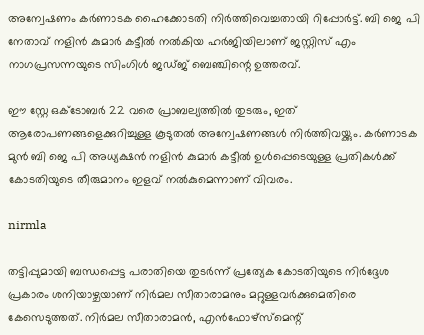അന്വേഷണം കർണാടക ഹൈക്കോടതി നിർത്തിവെച്ചതായി റിപ്പോർട്ട്. ബി ജെ പി നേതാവ് നളിൻ കുമാർ കട്ടീൽ നൽകിയ ഹർജിയിലാണ് ജസ്റ്റിസ് എം
നാഗപ്രസന്നയുടെ സിംഗിൾ ജ‍ഡ്ജ് ബെഞ്ചിന്റെ ഉത്തരവ്.

ഈ സ്റ്റേ ഒക്ടോബർ 22 വരെ പ്രാബല്യത്തിൽ തുടരും, ഇത് ആരോപണങ്ങളെക്കുറിച്ചുള്ള കൂടുതൽ അന്വേഷണങ്ങൾ നിർത്തിവയ്ക്കും. കർണാടക മുൻ ബി ജെ പി അധ്യക്ഷൻ നളിൻ കുമാർ കട്ടീൽ ഉൾപ്പെടെയുള്ള പ്രതികൾക്ക് കോടതിയുടെ തീരുമാനം ഇളവ് നൽകുമെന്നാണ് വിവരം.

nirmla

തട്ടിപ്പുമായി ബന്ധപ്പെട്ട പരാതിയെ തുടർന്ന് പ്രത്യേക കോടതിയുടെ നിർദ്ദേശ പ്രകാരം ശനിയാഴ്ചയാണ് നിർമല സീതാരാമനും മറ്റുള്ളവർക്കുമെതിരെ കേസെടുത്തത്. നിർമല സീതാരാമൻ, എൻഫോഴ്സ്മെന്റ്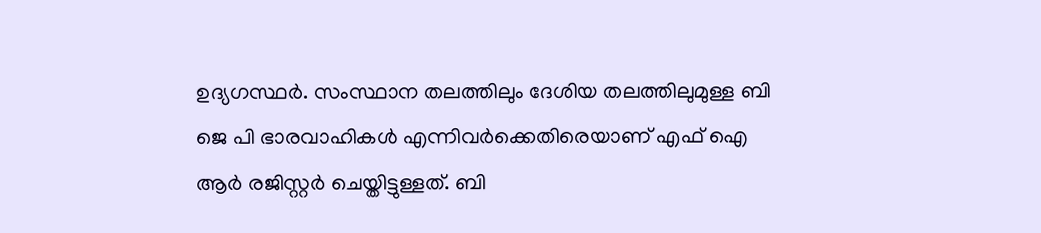ഉദ്യഗസ്ഥർ. സംസ്ഥാന തലത്തിലും ദേശിയ തലത്തിലുമുള്ള ബി ജെ പി ഭാരവാഹികൾ എന്നിവർക്കെതിരെയാണ് എഫ് ഐ ആർ രജിസ്റ്റർ ചെയ്തിട്ടുള്ളത്. ബി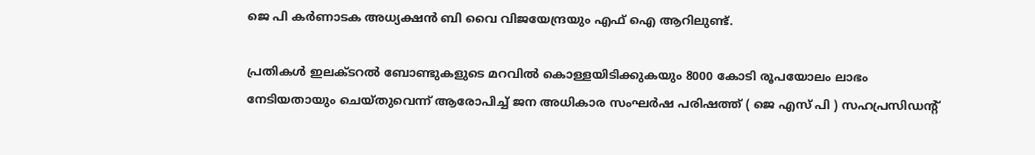ജെ പി കർണാടക അധ്യക്ഷൻ ബി വൈ വിജയേന്ദ്രയും എഫ് ഐ ആറിലുണ്ട്.

പ്രതികൾ ഇലക്ടറൽ ബോണ്ടുകളുടെ മറവിൽ കൊള്ളയിടിക്കുകയും 8000 കോടി രൂപയോലം ലാഭം നേടിയതായും ചെയ്തുവെന്ന് ആരോപിച്ച് ജന അധികാര സംഘർഷ പരിഷത്ത് ( ജെ എസ് പി ) സഹപ്രസിഡന്റ്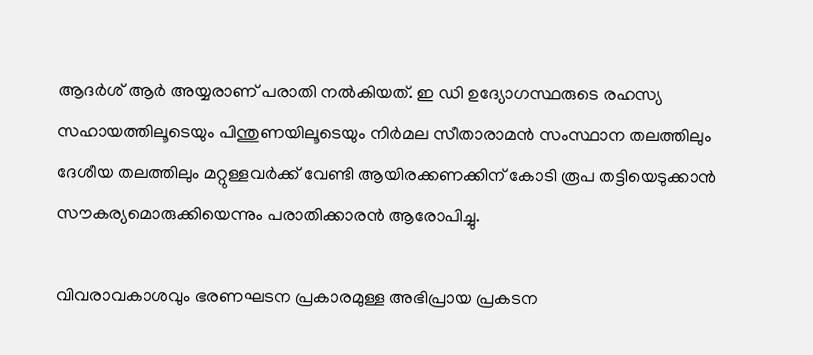ആദർശ് ആർ അയ്യരാണ് പരാതി നൽകിയത്. ഇ ഡി ഉദ്യോഗസ്ഥരുടെ രഹസ്യ സഹായത്തിലൂടെയും പിന്തുണയിലൂടെയും നിർമല സീതാരാമൻ സംസ്ഥാന തലത്തിലും ദേശീയ തലത്തിലും മറ്റുള്ളവർക്ക് വേണ്ടി ആയിരക്കണക്കിന് കോടി രൂപ തട്ടിയെടുക്കാൻ സൗകര്യമൊരുക്കിയെന്നും പരാതിക്കാരൻ ആരോപിച്ചു.

വിവരാവകാശവും ഭരണഘടന പ്രകാരമുള്ള അഭിപ്രായ പ്രകടന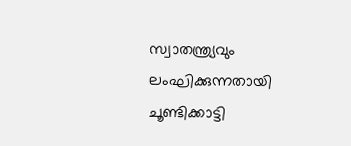സ്വാതന്ത്ര്യവും ലംഘിക്കുന്നതായി ചൂണ്ടിക്കാട്ടി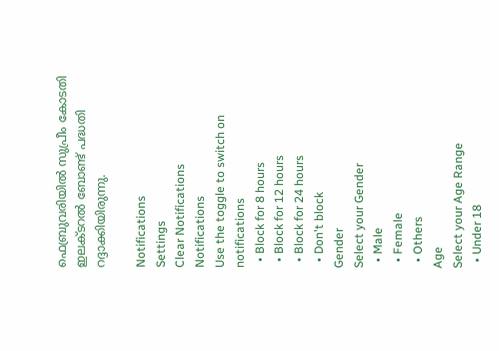ഫെബ്രുവരിയിൽ സുപ്രീം കോടതി ഇലക്ടറൽ ബോണ്ട് പദ്ധതി റദ്ദാക്കിയിരുന്നു.

Notifications
Settings
Clear Notifications
Notifications
Use the toggle to switch on notifications
  • Block for 8 hours
  • Block for 12 hours
  • Block for 24 hours
  • Don't block
Gender
Select your Gender
  • Male
  • Female
  • Others
Age
Select your Age Range
  • Under 18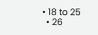• 18 to 25
  • 26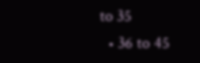to 35
  • 36 to 45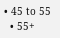• 45 to 55
  • 55+